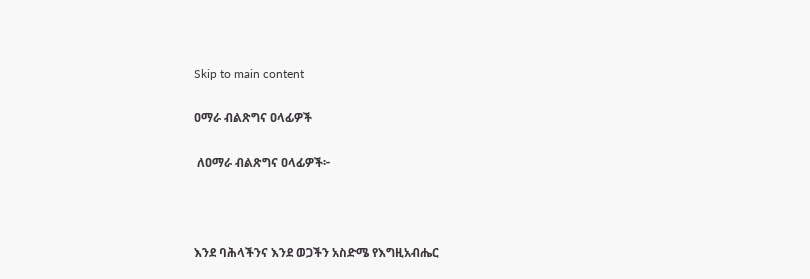Skip to main content

ዐማራ ብልጽግና ዐላፊዎች

 ለዐማራ ብልጽግና ዐላፊዎች፦



እንደ ባሕላችንና እንደ ወጋችን አስድሜ የእግዚአብሔር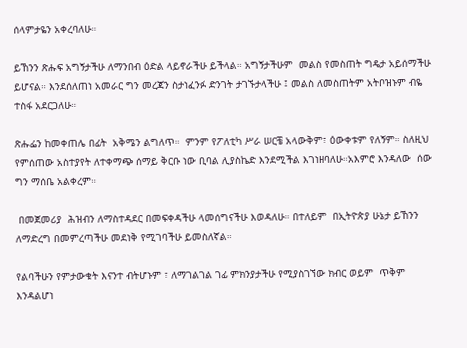ሰላምታዬን አቀረባለሁ።

ይኸንን ጽሑፍ አግኝታችሁ ለማንበብ ዕድል ላይኖራችሁ ይችላል። አግኝታችሁም  መልስ የመስጠት ግዴታ አይሰማችሁ ይሆናል። እንደሰለጠነ አመራር ግን መረጃን ስታነፈንፉ ድንገት ታገኙታላችሁ ፤ መልስ ለመስጠትም አትቦዝኑም ብዬ ተስፋ አደርጋለሁ።

ጽሑፌን ከመቀጠሌ በፊት  አቅሜን ልግለጥ።  ምንም የፖለቲካ ሥራ ሠርቼ አላውቅም፣ ዕውቀቱም የለኝም። ስለዚህ የምሰጠው አስተያየት ለተቀማጭ ሰማይ ቅርቡ ነው ቢባል ሊያስኬድ እንደሚችል እገነዘባለሁ።አእምሮ እንዳለው  ሰው ግን ማሰቤ አልቀረም።

 በመጀመሪያ  ሕዝብን ለማስተዳደር በመፍቀዳችሁ ላመሰግናችሁ እወዳለሁ። በተለይም  በኢትዮጵያ ሁኔታ ይኸንን ለማድረግ በመምረጣችሁ መደነቅ የሚገባችሁ ይመስለኛል።

የልባችሁን የምታውቁት እናንተ ብትሆኑም ፣ ለማገልገል ገፊ ምክንያታችሁ የሚያስገኘው ክብር ወይም  ጥቅም እንዳልሆነ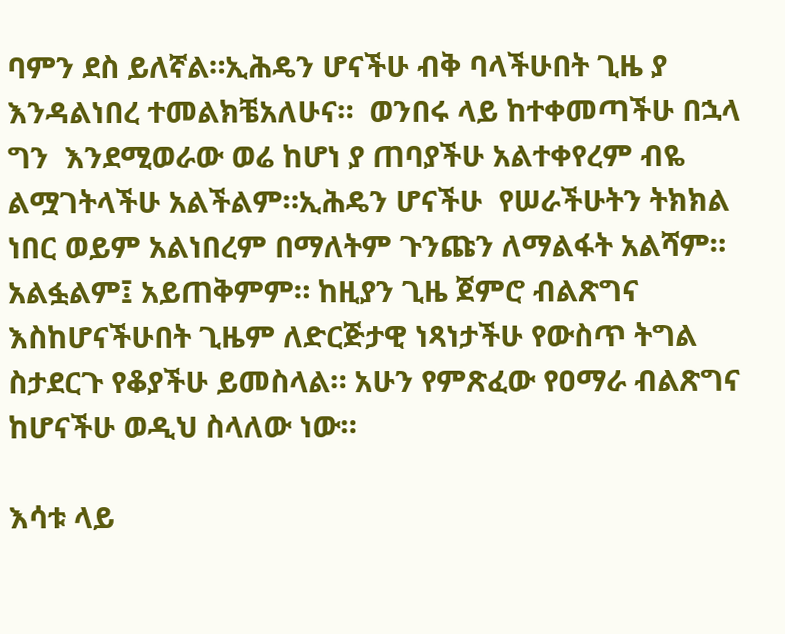ባምን ደስ ይለኛል።ኢሕዴን ሆናችሁ ብቅ ባላችሁበት ጊዜ ያ እንዳልነበረ ተመልክቼአለሁና።  ወንበሩ ላይ ከተቀመጣችሁ በኋላ ግን  እንደሚወራው ወሬ ከሆነ ያ ጠባያችሁ አልተቀየረም ብዬ ልሟገትላችሁ አልችልም።ኢሕዴን ሆናችሁ  የሠራችሁትን ትክክል ነበር ወይም አልነበረም በማለትም ጉንጩን ለማልፋት አልሻም። አልፏልም፤ አይጠቅምም። ከዚያን ጊዜ ጀምሮ ብልጽግና እስከሆናችሁበት ጊዜም ለድርጅታዊ ነጻነታችሁ የውስጥ ትግል ስታደርጉ የቆያችሁ ይመስላል። አሁን የምጽፈው የዐማራ ብልጽግና ከሆናችሁ ወዲህ ስላለው ነው።

እሳቱ ላይ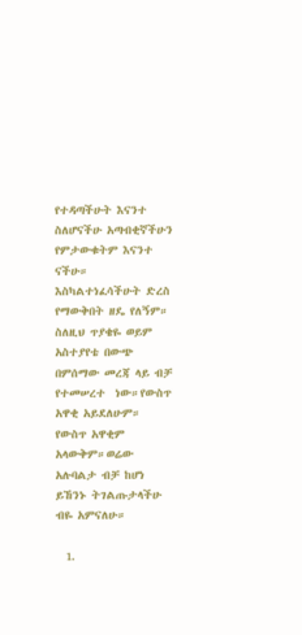የተዳጣችሁት እናንተ ስለሆናችሁ አጣብቂኛችሁን የምታውቁትም እናንተ ናችሁ። እስካልተነፈሳችሁት ድረስ የማውቅበት ዘዴ የለኝም። ስለዚህ ጥያቄዬ ወይም አስተያየቴ በውጭ በምሰማው መረጃ ላይ ብቻ የተመሠረተ  ነው።የውስጥ አዋቂ አይደለሁም። የውስጥ አዋቂም አላውቅም።ወሬው አሉባልታ ብቻ ከሆነ ይኸንኑ ትገልጡታላችሁ ብዬ አምናለሁ።

  1.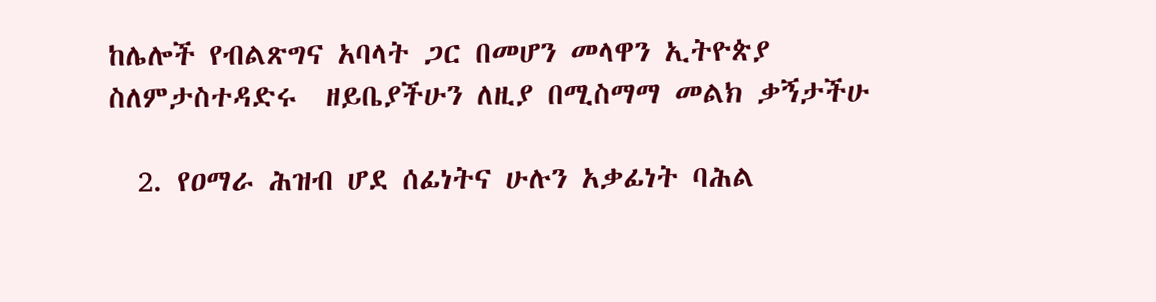ከሌሎች የብልጽግና አባላት ጋር በመሆን መላዋን ኢትዮጵያ  ስለምታስተዳድሩ  ዘይቤያችሁን ለዚያ በሚስማማ መልክ ቃኝታችሁ

  2. የዐማራ ሕዝብ ሆደ ሰፊነትና ሁሉን አቃፊነት ባሕል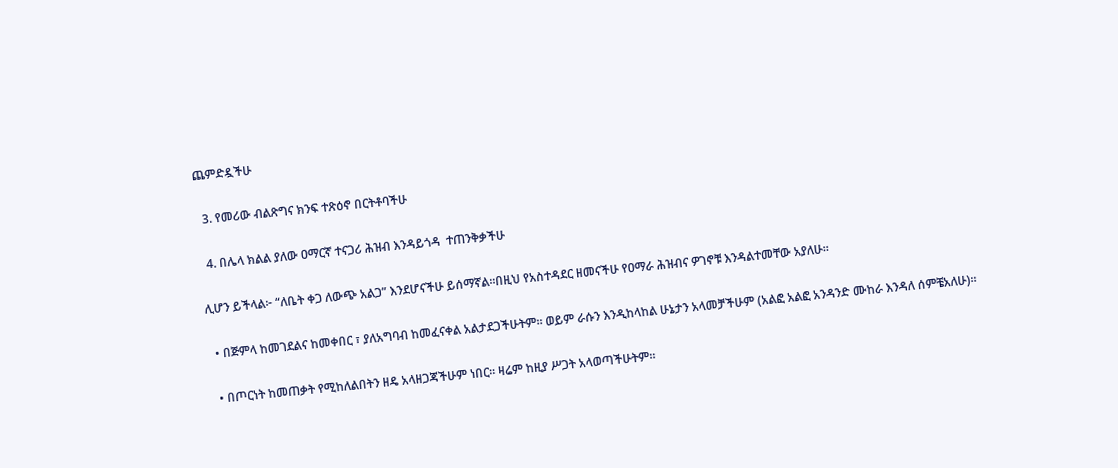ጨምድዷችሁ

  3. የመሪው ብልጽግና ክንፍ ተጽዕኖ በርትቶባችሁ

  4. በሌላ ክልል ያለው ዐማርኛ ተናጋሪ ሕዝብ እንዳይጎዳ  ተጠንቅቃችሁ

ሊሆን ይችላል፦ “ለቤት ቀጋ ለውጭ አልጋ” እንደሆናችሁ ይሰማኛል።በዚህ የአስተዳደር ዘመናችሁ የዐማራ ሕዝብና ዎገኖቹ እንዳልተመቸው አያለሁ።

  • በጅምላ ከመገደልና ከመቀበር ፣ ያለአግባብ ከመፈናቀል አልታደጋችሁትም። ወይም ራሱን እንዲከላከል ሁኔታን አላመቻችሁም (አልፎ አልፎ አንዳንድ ሙከራ እንዳለ ሰምቼአለሁ)።

  • በጦርነት ከመጠቃት የሚከለልበትን ዘዴ አላዘጋጃችሁም ነበር። ዛሬም ከዚያ ሥጋት አላወጣችሁትም።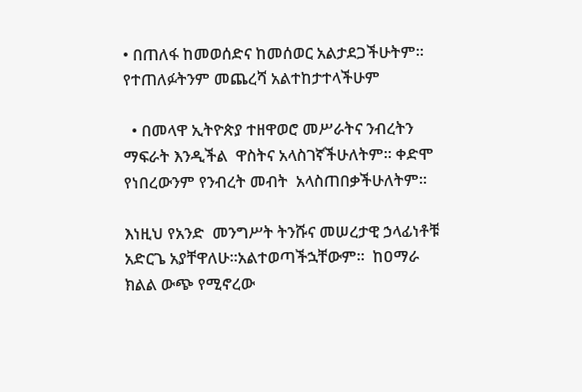• በጠለፋ ከመወሰድና ከመሰወር አልታደጋችሁትም። የተጠለፉትንም መጨረሻ አልተከታተላችሁም

  • በመላዋ ኢትዮጵያ ተዘዋወሮ መሥራትና ንብረትን ማፍራት እንዲችል  ዋስትና አላስገኛችሁለትም። ቀድሞ የነበረውንም የንብረት መብት  አላስጠበቃችሁለትም።

እነዚህ የአንድ  መንግሥት ትንሹና መሠረታዊ ኃላፊነቶቹ  አድርጌ አያቸዋለሁ።አልተወጣችኋቸውም።  ከዐማራ ክልል ውጭ የሚኖረው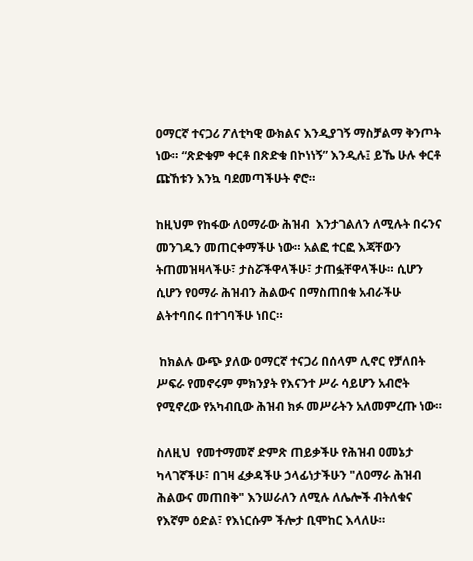ዐማርኛ ተናጋሪ ፖለቲካዊ ውክልና እንዲያገኝ ማስቻልማ ቅንጦት ነው። “ጽድቁም ቀርቶ በጽድቁ በኮነነኝ” እንዲሉ፤ ይኼ ሁሉ ቀርቶ ጩኸቱን እንኳ ባደመጣችሁት ኖሮ።

ከዚህም የከፋው ለዐማራው ሕዝብ  እንታገልለን ለሚሉት በሩንና መንገዱን መጠርቀማችሁ ነው። አልፎ ተርፎ እጃቸውን ትጠመዝዛላችሁ፣ ታስሯችዋላችሁ፣ ታጠፏቸዋላችሁ። ሲሆን ሲሆን የዐማራ ሕዝብን ሕልውና በማስጠበቁ አብራችሁ ልትተባበሩ በተገባችሁ ነበር።

 ከክልሉ ውጭ ያለው ዐማርኛ ተናጋሪ በሰላም ሊኖር የቻለበት ሥፍራ የመኖሩም ምክንያት የእናንተ ሥራ ሳይሆን አብሮት የሚኖረው የአካብቢው ሕዝብ ክፉ መሥራትን አለመምረጡ ነው።

ስለዚህ  የመተማመኛ ድምጽ ጠይቃችሁ የሕዝብ ዐመኔታ ካላገኛችሁ፣ በገዛ ፈቃዳችሁ ኃላፊነታችሁን "ለዐማራ ሕዝብ ሕልውና መጠበቅ" እንሠራለን ለሚሉ ለሌሎች ብትለቁና የእኛም ዕድል፣ የእነርሱም ችሎታ ቢሞከር እላለሁ።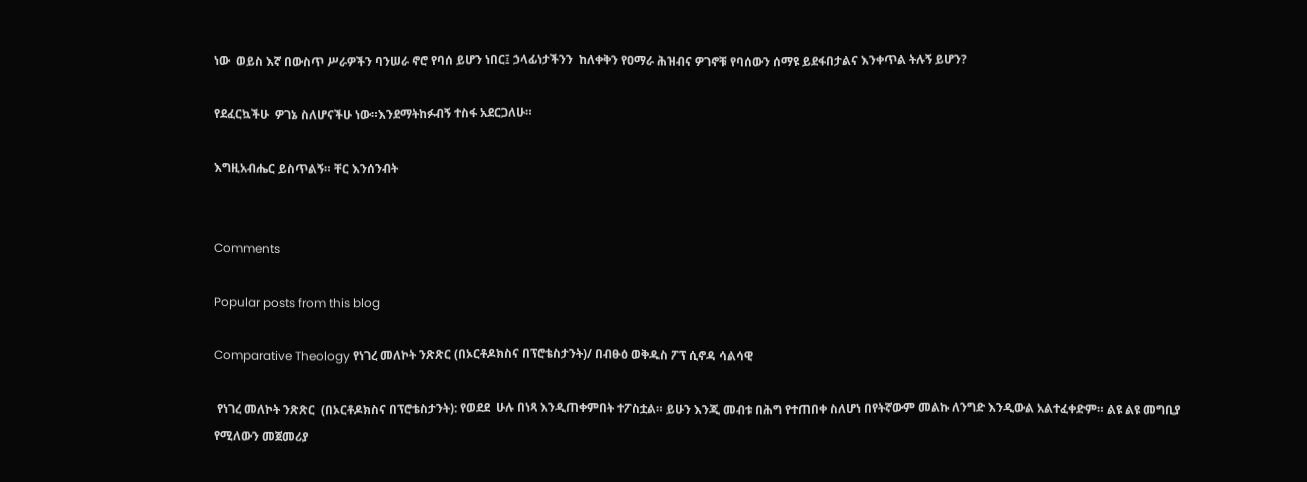ነው  ወይስ እኛ በውስጥ ሥራዎችን ባንሠራ ኖሮ የባሰ ይሆን ነበር፤ ኃላፊነታችንን  ከለቀቅን የዐማራ ሕዝብና ዎገኖቹ የባሰውን ሰማዩ ይደፋበታልና እንቀጥል ትሉኝ ይሆን?

የደፈርኳችሁ  ዎገኔ ስለሆናችሁ ነው።እንደማትከፉብኝ ተስፋ አደርጋለሁ።

እግዚአብሔር ይስጥልኝ። ቸር እንሰንብት


Comments

Popular posts from this blog

Comparative Theology የነገረ መለኮት ንጽጽር (በኦርቶዶክስና በፕሮቴስታንት)/ በብፁዕ ወቅዱስ ፖፕ ሲኖዳ ሳልሳዊ

 የነገረ መለኮት ንጽጽር  (በኦርቶዶክስና በፕሮቴስታንት): የወደደ  ሁሉ በነጻ እንዲጠቀምበት ተፖስቷል። ይሁን እንጂ መብቱ በሕግ የተጠበቀ ስለሆነ በየትኛውም መልኩ ለንግድ እንዲውል አልተፈቀድም። ልዩ ልዩ መግቢያ የሚለውን መጀመሪያ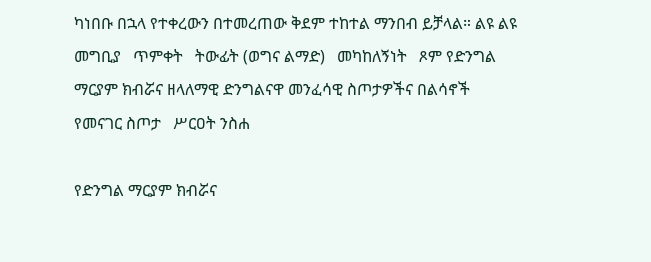ካነበቡ በኋላ የተቀረውን በተመረጠው ቅደም ተከተል ማንበብ ይቻላል። ልዩ ልዩ መግቢያ   ጥምቀት   ትውፊት (ወግና ልማድ)   መካከለኝነት   ጾም የድንግል ማርያም ክብሯና ዘላለማዊ ድንግልናዋ መንፈሳዊ ስጦታዎችና በልሳኖች የመናገር ስጦታ   ሥርዐት ንስሐ

የድንግል ማርያም ክብሯና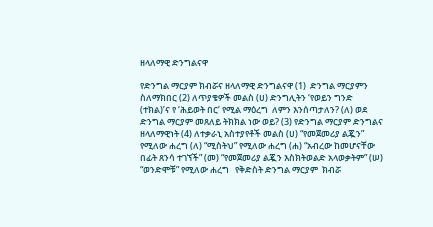ዘላለማዊ ድንግልናዋ

የድንግል ማርያም ክብሯና ዘላለማዊ ድንግልናዋ (1)  ድንግል ማርያምን ስለማክበር (2) ለጥያቄዎች መልስ (ሀ) ድንግሊትን ‘የወይን ግንድ (ተክል)’ና የ ‘ሕይወት በር’ የሚል ማዕረግ  ለምን እንሰጣታለን? (ለ) ወደ ድንግል ማርያም መጸለይ ትክክል ነው ወይ? (3) የድንግል ማርያም ድንግልና ዘላለማዊነት (4) ለተቃራኒ አስተያየቶች መልስ (ሀ) “የመጀመሪያ ልጇን” የሚለው ሐረግ (ለ) “ሚስትህ” የሚለው ሐረግ (ሐ) “አብረው ከመሆናቸው በፊት ጸንሳ ተገኘች” (መ) “የመጀመሪያ ልጇን እስክትወልድ አላወቃትም” (ሠ)  “ወንድሞቹ” የሚለው ሐረግ   የቅድስት ድንግል ማርያም  ክብሯ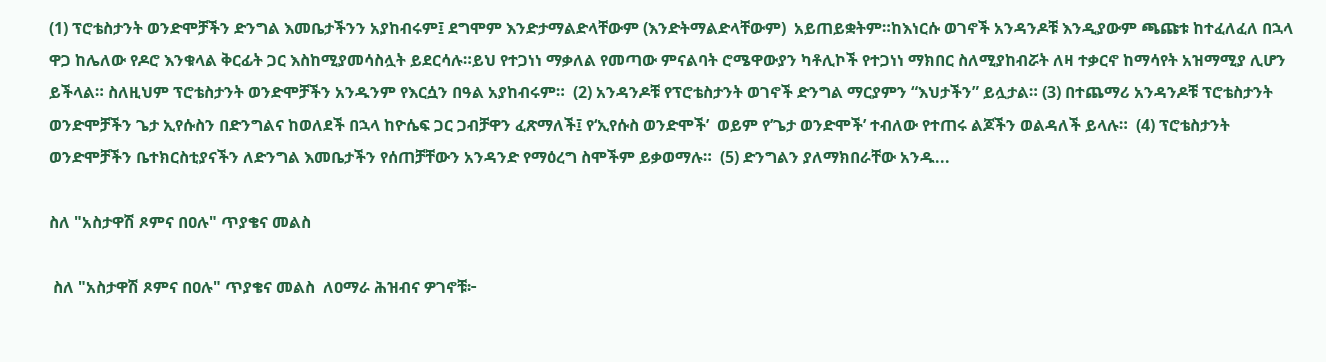(1) ፕሮቴስታንት ወንድሞቻችን ድንግል እመቤታችንን አያከብሩም፤ ደግሞም እንድታማልድላቸውም (እንድትማልድላቸውም)  አይጠይቋትም።ከእነርሱ ወገኖች አንዳንዶቹ እንዲያውም ጫጩቱ ከተፈለፈለ በኋላ ዋጋ ከሌለው የዶሮ እንቁላል ቅርፊት ጋር እስከሚያመሳስሏት ይደርሳሉ።ይህ የተጋነነ ማቃለል የመጣው ምናልባት ሮሜዋውያን ካቶሊኮች የተጋነነ ማክበር ስለሚያከብሯት ለዛ ተቃርኖ ከማሳየት አዝማሚያ ሊሆን ይችላል። ስለዚህም ፕሮቴስታንት ወንድሞቻችን አንዱንም የእርሷን በዓል አያከብሩም።  (2) አንዳንዶቹ የፕሮቴስታንት ወገኖች ድንግል ማርያምን “እህታችን” ይሏታል። (3) በተጨማሪ አንዳንዶቹ ፕሮቴስታንት ወንድሞቻችን ጌታ ኢየሱስን በድንግልና ከወለደች በኋላ ከዮሴፍ ጋር ጋብቻዋን ፈጽማለች፤ የ‘ኢየሱስ ወንድሞች’  ወይም የ’ጌታ ወንድሞች’ ተብለው የተጠሩ ልጆችን ወልዳለች ይላሉ።  (4) ፕሮቴስታንት ወንድሞቻችን ቤተክርስቲያናችን ለድንግል እመቤታችን የሰጠቻቸውን አንዳንድ የማዕረግ ስሞችም ይቃወማሉ።  (5) ድንግልን ያለማክበራቸው አንዱ...

ስለ "አስታዋሽ ጾምና በዐሉ" ጥያቄና መልስ

 ስለ "አስታዋሽ ጾምና በዐሉ" ጥያቄና መልስ  ለዐማራ ሕዝብና ዎገኖቹ፦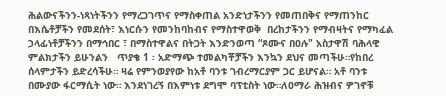ሕልውናችንን-ነጻነትችንን የማረጋገጥና የማስቀጠል አንድነታችንን የመጠበቅና የማጠንከር  በእሴቶቻችን የመደሰት፣ እነርሱን የመንከባከብና የማስተዋወቅ  በረከታችንን የማብዛትና የማካፈል  ኃላፊነቶቻችንን በማኅበር ፣ በማስተዋልና በትጋት እንድንወጣ “ጾሙና በዐሉ" አስታዋሽ ባሕላዊ ምልክታችን ይሁንልን   ጥያቄ 1 ፡ አድማጭ ተመልካቾቻችን እንኳን ደህና መጣችሁ።የከበረ ሰላምታችን ይድረሳችሁ። ዛሬ የምንወያየው ከአቶ ባንቱ ገብረማርያም ጋር ይሆናል። አቶ ባንቱ በሙያው ፋርማሲት ነው። እንደነገረኝ በእምነቱ ደግሞ ባፕቲስት ነው።ለዐማራ ሕዝብና ዎገኖቹ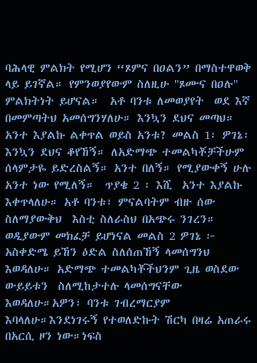ባሕላዊ ምልክት የሚሆን “ጾምና በዐልን” በማስተዋወቅ ላይ ይገኛል። የምንወያየውም ስለዚሁ "ጾሙና በዐሉ" ምልክትነት ይሆናል።  አቶ ባንቱ ለመወያየት  ወደ እኛ በመምጣትህ አመሰግንሃለሁ። እንኳን ደህና መጣህ። አንተ እያልኩ ልቀጥል ወይስ አንቱ? መልስ 1፡ ዎገኔ፡   እንኳን ደህና ቆየኸኝ። ለአድማጭ ተመልካቾቻችሁም ሰላምታዬ ይድረስልኝ። አንተ በለኝ። የሚያውቀኝ ሁሉ አንተ ነው የሚለኝ።  ጥያቄ 2 ፡ እሺ  አንተ እያልኩ እቀጥላለሁ። አቶ ባንቱ፣ ምናልባትም ብዙ ሰው ስለማያውቅህ  እስቲ ስለራስህ በአጭሩ ንገረን። ወዲያውም መክፈቻ ይሆነናል መልስ 2 ዎገኔ ፦ አስቀድሜ ይኸን ዕድል ስለሰጠኸኝ ላመሰግንህ እወዳለሁ። አድማጭ ተመልካቾችህንም ጊዜ ወስደው  ውይይቱን  ስለሚከታተሉ ላመሰግናቸው እወዳለሁ።አዎን፣ ባንቱ ገብረማርያም እባላለሁ።እንደነገሩኝ የተወለድኩት ሽርካ በዛሬ አጠራሩ በአርሲ ዞን ነው።ነፍስ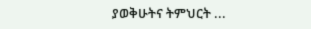ያወቅሁትና ትምህርት ...